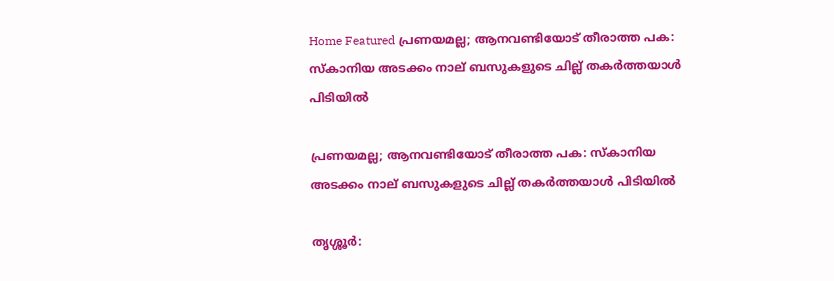Home Featured പ്രണയമല്ല; ആനവണ്ടിയോട് തീരാത്ത പക: സ്കാനിയ അടക്കം നാല് ബസുകളുടെ ചില്ല് തകര്‍ത്തയാൾ പിടിയിൽ

പ്രണയമല്ല; ആനവണ്ടിയോട് തീരാത്ത പക: സ്കാനിയ അടക്കം നാല് ബസുകളുടെ ചില്ല് തകര്‍ത്തയാൾ പിടിയിൽ

തൃശ്ശൂര്‍: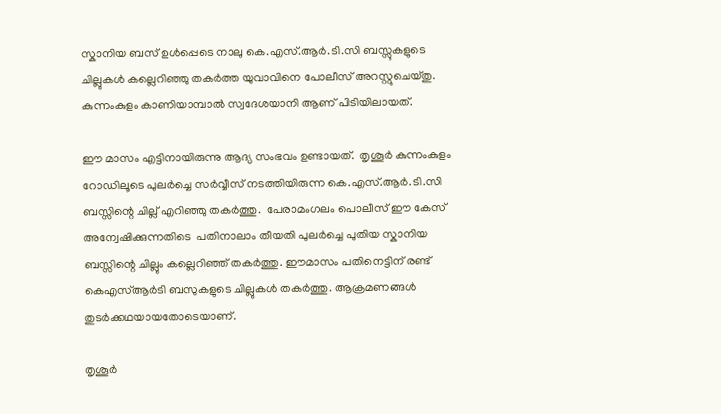സ്കാനിയ ബസ് ഉൾപ്പെടെ നാലു കെ.എസ്.ആർ.ടി.സി ബസ്സുകളുടെ ചില്ലുകൾ കല്ലെറിഞ്ഞു തകർത്ത യുവാവിനെ പോലീസ് അറസ്റ്റുചെയ്തു. കുന്നംകുളം കാണിയാമ്പാൽ സ്വദേശയാനി ആണ് പിടിയിലായത്.

ഈ മാസം എട്ടിനായിരുന്നു ആദ്യ സംഭവം ഉണ്ടായത്.  തൃശൂർ കുന്നംകുളം റോഡിലൂടെ പുലർച്ചെ സർവ്വീസ് നടത്തിയിരുന്ന കെ.എസ്.ആർ.ടി.സി ബസ്സിന്റെ ചില്ല് എറിഞ്ഞു തകർത്തു.  പേരാമംഗലം പൊലീസ് ഈ കേസ് അന്വേഷിക്കുന്നതിടെ  പതിനാലാം തീയതി പുലർച്ചെ പുതിയ സ്കാനിയ ബസ്സിന്റെ ചില്ലും കല്ലെറിഞ്ഞ് തകർത്തു. ഈമാസം പതിനെട്ടിന് രണ്ട് കെഎസ്ആര്‍ടി ബസുകളുടെ ചില്ലുകള്‍ തകര്‍ത്തു. ആക്രമണങ്ങള്‍ തുടര്‍ക്കഥയായതോടെയാണ്.

തൃശൂർ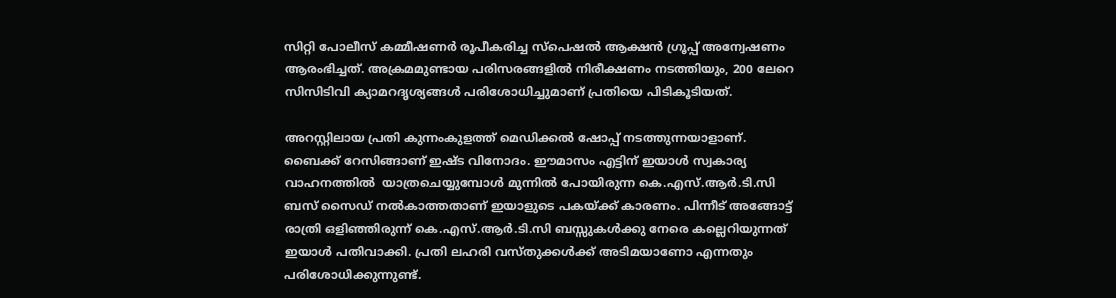സിറ്റി പോലീസ് കമ്മീഷണർ രൂപീകരിച്ച സ്പെഷൽ ആക്ഷൻ ഗ്രൂപ്പ് അന്വേഷണം ആരംഭിച്ചത്. അക്രമമുണ്ടായ പരിസരങ്ങളിൽ നിരീക്ഷണം നടത്തിയും, 200 ലേറെ സിസിടിവി ക്യാമറദൃശ്യങ്ങൾ പരിശോധിച്ചുമാണ് പ്രതിയെ പിടികൂടിയത്.

അറസ്റ്റിലായ പ്രതി കുന്നംകുളത്ത് മെഡിക്കൽ ഷോപ്പ് നടത്തുന്നയാളാണ്. ബൈക്ക് റേസിങ്ങാണ് ഇഷ്ട വിനോദം. ഈമാസം എട്ടിന് ഇയാൾ സ്വകാര്യ വാഹനത്തിൽ  യാത്രചെയ്യുമ്പോൾ മുന്നിൽ പോയിരുന്ന കെ.എസ്.ആർ.ടി.സി ബസ് സൈഡ് നല്‍കാത്തതാണ് ഇയാളുടെ പകയ്ക്ക് കാരണം. പിന്നീട് അങ്ങോട്ട് രാത്രി ഒളിഞ്ഞിരുന്ന് കെ.എസ്.ആർ.ടി.സി ബസ്സുകൾക്കു നേരെ കല്ലെറിയുന്നത് ഇയാൾ പതിവാക്കി. പ്രതി ലഹരി വസ്തുക്കൾക്ക് അടിമയാണോ എന്നതും പരിശോധിക്കുന്നുണ്ട്.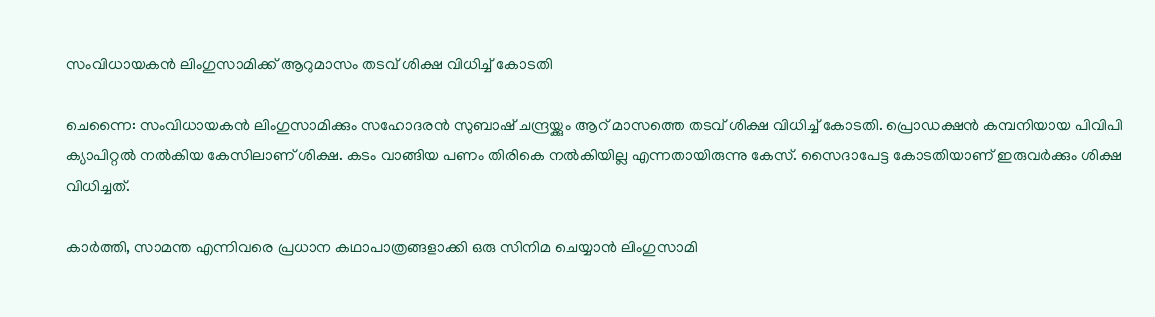സംവിധായകന്‍ ലിംഗുസാമിക്ക് ആറുമാസം തടവ് ശിക്ഷ വിധിച്ച് കോടതി

ചെന്നൈ: സംവിധായകന്‍ ലിംഗുസാമിക്കും സഹോദരന്‍ സുബാഷ് ചന്ദ്രയ്ക്കും ആറ് മാസത്തെ തടവ് ശിക്ഷ വിധിച്ച് കോടതി. പ്രൊഡക്ഷന്‍ കമ്പനിയായ പിവിപി ക്യാപിറ്റല്‍ നല്‍കിയ കേസിലാണ് ശിക്ഷ. കടം വാങ്ങിയ പണം തിരികെ നല്‍കിയില്ല എന്നതായിരുന്നു കേസ്. സൈദാപേട്ട കോടതിയാണ് ഇരുവര്‍ക്കും ശിക്ഷ വിധിച്ചത്.

കാര്‍ത്തി, സാമന്ത എന്നിവരെ പ്രധാന കഥാപാത്രങ്ങളാക്കി ഒരു സിനിമ ചെയ്യാന്‍ ലിംഗുസാമി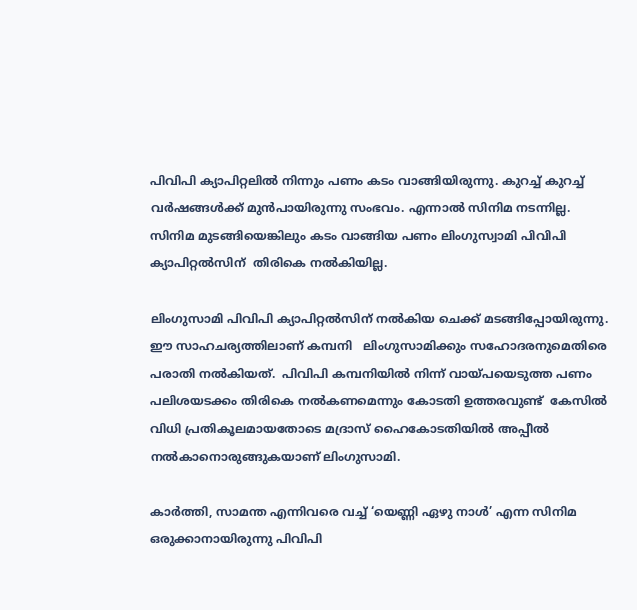പിവിപി ക്യാപിറ്റലില്‍ നിന്നും പണം കടം വാങ്ങിയിരുന്നു. കുറച്ച് കുറച്ച് വര്‍ഷങ്ങള്‍ക്ക് മുന്‍പായിരുന്നു സംഭവം. എന്നാല്‍ സിനിമ നടന്നില്ല. സിനിമ മുടങ്ങിയെങ്കിലും കടം വാങ്ങിയ പണം ലിംഗുസ്വാമി പിവിപി ക്യാപിറ്റല്‍സിന്  തിരികെ നല്‍കിയില്ല.

ലിംഗുസാമി പിവിപി ക്യാപിറ്റല്‍സിന് നല്‍കിയ ചെക്ക് മടങ്ങിപ്പോയിരുന്നു. ഈ സാഹചര്യത്തിലാണ് കമ്പനി   ലിംഗുസാമിക്കും സഹോദരനുമെതിരെ പരാതി നല്‍കിയത്.  പിവിപി കമ്പനിയില്‍ നിന്ന് വായ്‌പയെടുത്ത പണം പലിശയടക്കം തിരികെ നല്‍കണമെന്നും കോടതി ഉത്തരവുണ്ട്  കേസില്‍ വിധി പ്രതികൂലമായതോടെ മദ്രാസ് ഹൈകോടതിയില്‍ അപ്പീല്‍ നല്‍കാനൊരുങ്ങുകയാണ് ലിംഗുസാമി.

കാര്‍ത്തി, സാമന്ത എന്നിവരെ വച്ച് ‘യെണ്ണി ഏഴു നാള്‍’ എന്ന സിനിമ ഒരുക്കാനായിരുന്നു പിവിപി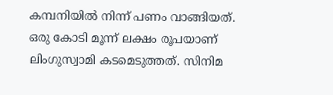കമ്പനിയില്‍ നിന്ന് പണം വാങ്ങിയത്. ഒരു കോടി മൂന്ന് ലക്ഷം രൂപയാണ് ലിംഗുസ്വാമി കടമെടുത്തത്. സിനിമ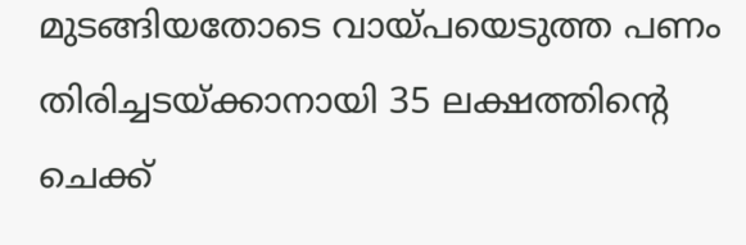മുടങ്ങിയതോടെ വായ്‌പയെടുത്ത പണം തിരിച്ചടയ്ക്കാനായി 35 ലക്ഷത്തിന്‍റെ ചെക്ക്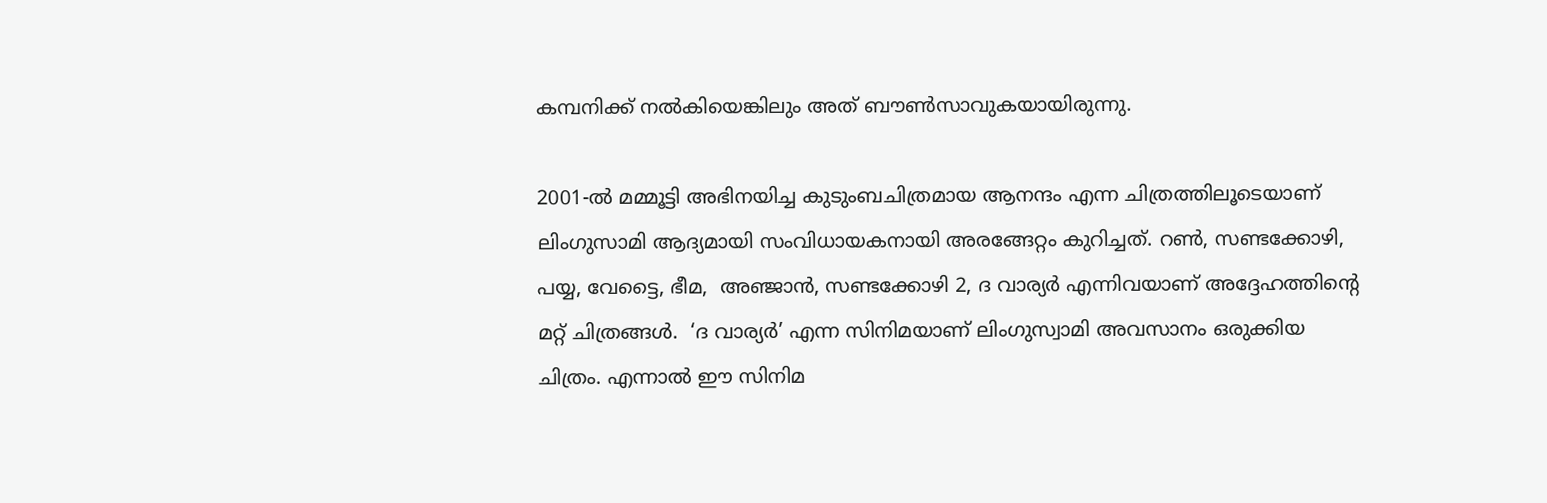കമ്പനിക്ക് നല്‍കിയെങ്കിലും അത് ബൗണ്‍സാവുകയായിരുന്നു.

2001-ൽ മമ്മൂട്ടി അഭിനയിച്ച കുടുംബചിത്രമായ ആനന്ദം എന്ന ചിത്രത്തിലൂടെയാണ് ലിംഗുസാമി ആദ്യമായി സംവിധായകനായി അരങ്ങേറ്റം കുറിച്ചത്. റൺ, സണ്ടക്കോഴി, പയ്യ, വേട്ടൈ, ഭീമ,  അഞ്ജാന്‍, സണ്ടക്കോഴി 2, ദ വാര്യര്‍ എന്നിവയാണ് അദ്ദേഹത്തിന്‍റെ മറ്റ് ചിത്രങ്ങള്‍.  ‘ദ വാര്യര്‍’ എന്ന സിനിമയാണ് ലിംഗുസ്വാമി അവസാനം ഒരുക്കിയ ചിത്രം. എന്നാല്‍ ഈ സിനിമ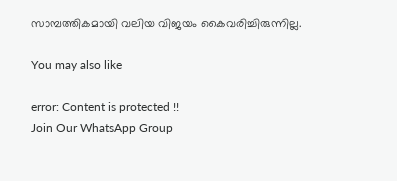സാമ്പത്തികമായി വലിയ വിജയം കൈവരിച്ചിരുന്നില്ല.

You may also like

error: Content is protected !!
Join Our WhatsApp Group